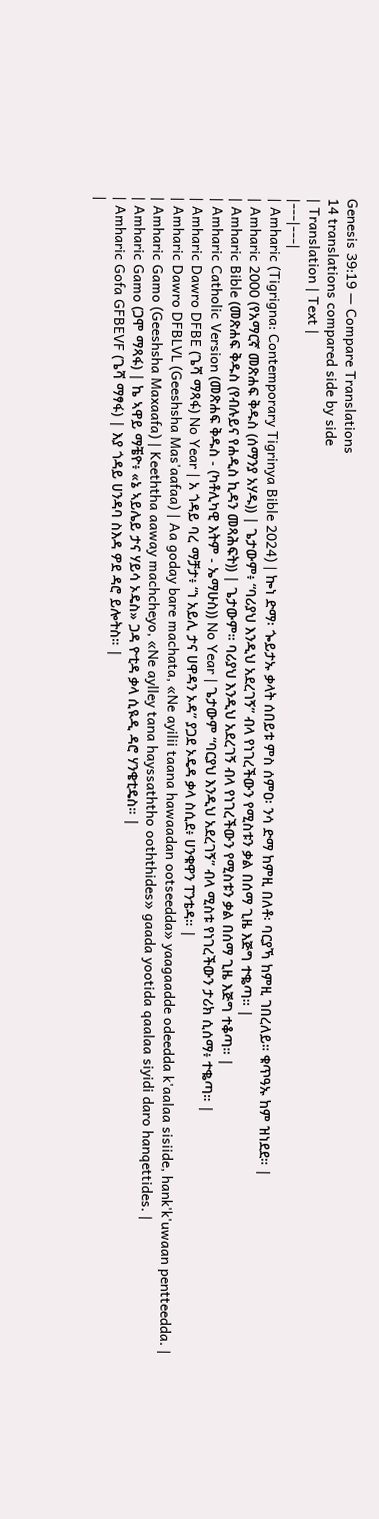Genesis 39:19 — Compare Translations
14 translations compared side by side
| Translation | Text |
|---|---|
| Amharic (Tigrigna: Contemporary Tigrinya Bible 2024) | ኰነ ድማ፡ ጐይታኡ ቃላት ሰበይቱ ምስ ሰምዐ፡ ንሳ ድማ ከምዚ በለቶ፡ ባርያኻ ከምዚ ገበረለይ። ቁጥዓኡ ከም ዝነደደ። |
| Amharic 2000 (የአማርኛ መጽሐፍ ቅዱስ (ሰማንያ አሃዱ)) | ጌታውም፥ “ባሪያህ እንዲህ አደረገኝ” ብላ የነገረችውን የሚስቱን ቃል በሰማ ጊዜ እጅግ ተቈጣ። |
| Amharic Bible (መጽሐፍ ቅዱስ (የብሉይና የሐዲስ ኪዳን መጻሕፍት)) | ጌታውም። ባሪያህ እንዲህ አደረገኝ ብላ የነገረችውን የሚስቱን ቃል በሰማ ጊዜ እጅግ ተቆጣ። |
| Amharic Catholic Version (መጽሐፍ ቅዱስ - (ካቶሊካዊ እትም - ኤማሁስ)) No Year | ጌታውም “ባርያህ እንዲህ አደረገኝ” ብላ ሚስቱ የነገረችውን ታሪክ ሲሰማ፥ ተቈጣ። |
| Amharic Dawro DFBE (ጌሻ ማጻፋ) No Year | አ ጎዳይ ባረ ማቻታ፥ “ነ አይሊ ታና ሀዋዳን ኦዳ” ያጋደ ኦዴዳ ቃላ ስሲደ፥ ሀንቁዋን ፐንቴዳ። |
| Amharic Dawro DFBLVL (Geeshsha Mas'aafaa) | Aa goday bare machata, «Ne ayilii taana hawaadan ootseedda» yaagaadde odeedda k'aalaa sisiide, hank'k'uwaan pentteedda. |
| Amharic Gamo (Geeshsha Maxaafa) | Keeththa aaway machcheyo, «Ne aylley tana hayssaththo ooththides» gaada yootida qaalaa siyidi daro hanqettides. |
| Amharic Gamo (ጋሞ ማጻፋ) | ኬ ኣዋይ ማቼዮ፥ «ኔ ኣይሌይ ታና ሃይሳ ኦዴስ» ጋዳ ዮቲዳ ቃላ ሲዪዲ ዳሮ ሃንቄቲዴስ። |
| Amharic Gofa GFBEVF (ጌሻ ማፃፋ) | እያ ጎዳይ ሀንዳባ ስእዳ ዎደ ዳሮ ይሎትስ። |
|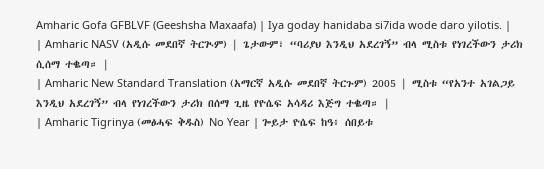Amharic Gofa GFBLVF (Geeshsha Maxaafa) | Iya goday hanidaba si7ida wode daro yilotis. |
| Amharic NASV (አዲሱ መደበኛ ትርጒም) | ጌታውም፣ “ባሪያህ እንዲህ አደረገኝ” ብላ ሚስቱ የነገረችውን ታሪክ ሲሰማ ተቈጣ። |
| Amharic New Standard Translation (አማርኛ አዲሱ መደበኛ ትርጉም) 2005 | ሚስቱ “የአንተ አገልጋይ እንዲህ አደረገኝ” ብላ የነገረችውን ታሪክ በሰማ ጊዜ የዮሴፍ አሳዳሪ እጅግ ተቈጣ። |
| Amharic Tigrinya (መፅሓፍ ቅዱስ) No Year | ጐይታ ዮሴፍ ከዓ፥ ሰበይቱ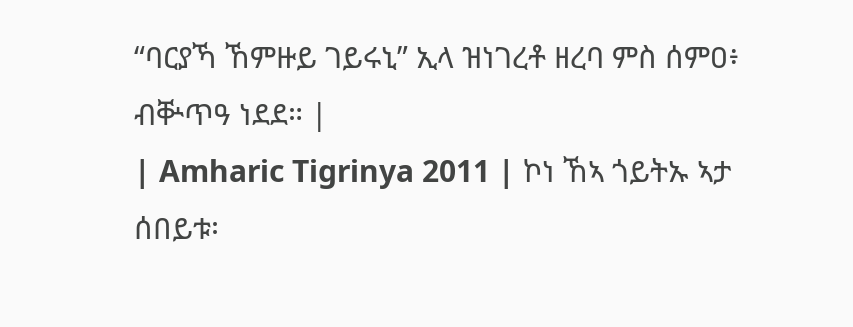“ባርያኻ ኸምዙይ ገይሩኒ” ኢላ ዝነገረቶ ዘረባ ምስ ሰምዐ፥ ብቝጥዓ ነደደ። |
| Amharic Tigrinya 2011 | ኮነ ኸኣ ጎይትኡ ኣታ ሰበይቱ፡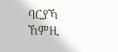ባርያኻ ኸምዚ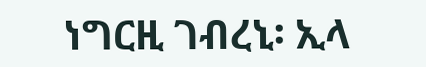ነግርዚ ገብረኒ፡ ኢላ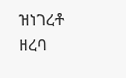ዝነገረቶ ዘረባ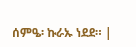ሰምዔ፡ ኩራኡ ነደደ። |